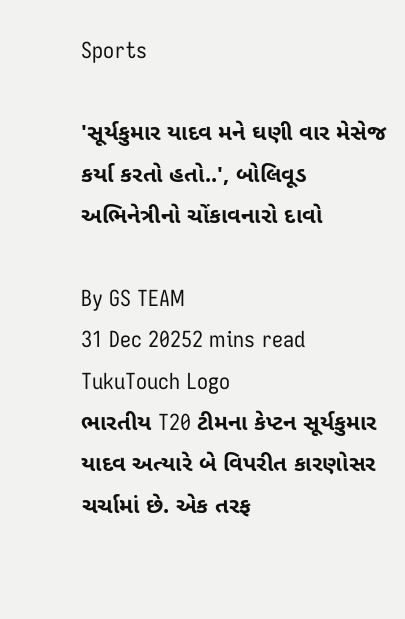Sports

'સૂર્યકુમાર યાદવ મને ઘણી વાર મેસેજ કર્યા કરતો હતો..', બોલિવૂડ અભિનેત્રીનો ચોંકાવનારો દાવો

By GS TEAM
31 Dec 20252 mins read
TukuTouch Logo
ભારતીય T20 ટીમના કેપ્ટન સૂર્યકુમાર યાદવ અત્યારે બે વિપરીત કારણોસર ચર્ચામાં છે. એક તરફ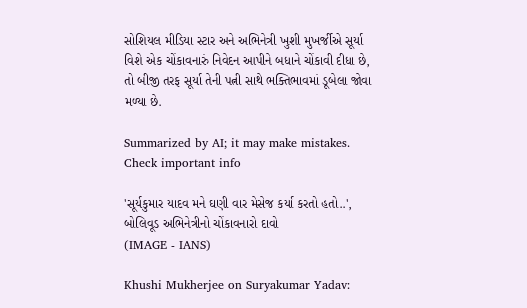સોશિયલ મીડિયા સ્ટાર અને અભિનેત્રી ખુશી મુખર્જીએ સૂર્યા વિશે એક ચોંકાવનારું નિવેદન આપીને બધાને ચોંકાવી દીધા છે, તો બીજી તરફ સૂર્યા તેની પત્ની સાથે ભક્તિભાવમાં ડૂબેલા જોવા મળ્યા છે.

Summarized by AI; it may make mistakes. Check important info

'સૂર્યકુમાર યાદવ મને ઘણી વાર મેસેજ કર્યા કરતો હતો..', બોલિવૂડ અભિનેત્રીનો ચોંકાવનારો દાવો
(IMAGE - IANS)

Khushi Mukherjee on Suryakumar Yadav: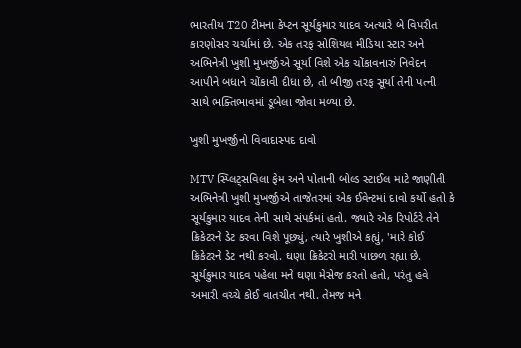ભારતીય T20 ટીમના કેપ્ટન સૂર્યકુમાર યાદવ અત્યારે બે વિપરીત કારણોસર ચર્ચામાં છે. એક તરફ સોશિયલ મીડિયા સ્ટાર અને અભિનેત્રી ખુશી મુખર્જીએ સૂર્યા વિશે એક ચોંકાવનારું નિવેદન આપીને બધાને ચોંકાવી દીધા છે, તો બીજી તરફ સૂર્યા તેની પત્ની સાથે ભક્તિભાવમાં ડૂબેલા જોવા મળ્યા છે.

ખુશી મુખર્જીનો વિવાદાસ્પદ દાવો

MTV સ્પ્લિટ્સવિલા ફેમ અને પોતાની બોલ્ડ સ્ટાઈલ માટે જાણીતી અભિનેત્રી ખુશી મુખર્જીએ તાજેતરમાં એક ઈવેન્ટમાં દાવો કર્યો હતો કે સૂર્યકુમાર યાદવ તેની સાથે સંપર્કમાં હતો. જ્યારે એક રિપોર્ટરે તેને ક્રિકેટરને ડેટ કરવા વિશે પૂછ્યું, ત્યારે ખુશીએ કહ્યું, 'મારે કોઈ ક્રિકેટરને ડેટ નથી કરવો. ઘણા ક્રિકેટરો મારી પાછળ રહ્યા છે. સૂર્યકુમાર યાદવ પહેલા મને ઘણા મેસેજ કરતો હતો, પરંતુ હવે અમારી વચ્ચે કોઈ વાતચીત નથી. તેમજ મને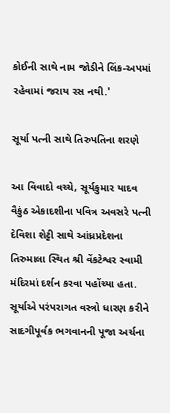કોઈની સાથે નામ જોડીને લિંક-અપમાં રહેવામાં જરાય રસ નથી.'

સૂર્યા પત્ની સાથે તિરુપતિના શરણે

આ વિવાદો વચ્ચે, સૂર્યકુમાર યાદવ વૈકુંઠ એકાદશીના પવિત્ર અવસરે પત્ની દેવિશા શેટ્ટી સાથે આંધ્રપ્રદેશના તિરુમાલા સ્થિત શ્રી વેંકટેશ્વર સ્વામી મંદિરમાં દર્શન કરવા પહોંચ્યા હતા. સૂર્યાએ પરંપરાગત વસ્ત્રો ધારણ કરીને સાદગીપૂર્વક ભગવાનની પૂજા અર્ચના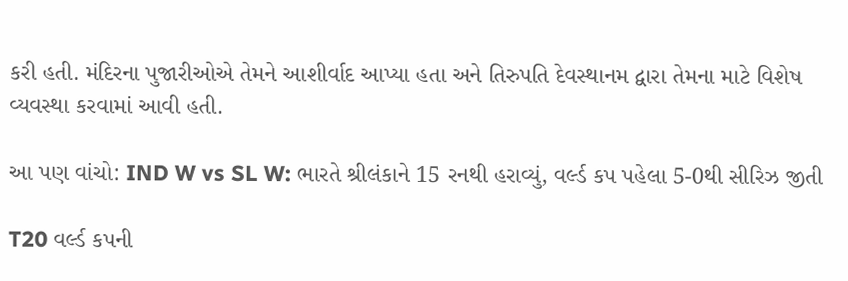કરી હતી. મંદિરના પુજારીઓએ તેમને આશીર્વાદ આપ્યા હતા અને તિરુપતિ દેવસ્થાનમ દ્વારા તેમના માટે વિશેષ વ્યવસ્થા કરવામાં આવી હતી.

આ પણ વાંચો: IND W vs SL W: ભારતે શ્રીલંકાને 15 રનથી હરાવ્યું, વર્લ્ડ કપ પહેલા 5-0થી સીરિઝ જીતી

T20 વર્લ્ડ કપની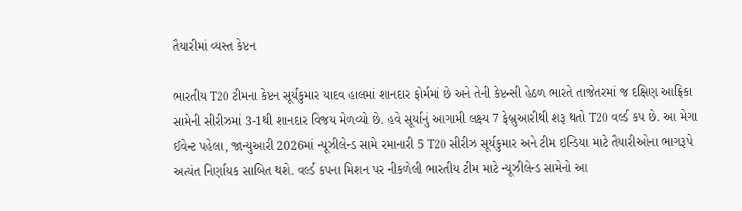તૈયારીમાં વ્યસ્ત કેપ્ટન

ભારતીય T20 ટીમના કેપ્ટન સૂર્યકુમાર યાદવ હાલમાં શાનદાર ફોર્મમાં છે અને તેની કેપ્ટન્સી હેઠળ ભારતે તાજેતરમાં જ દક્ષિણ આફ્રિકા સામેની સીરીઝમાં 3-1થી શાનદાર વિજય મેળવ્યો છે. હવે સૂર્યાનું આગામી લક્ષ્ય 7 ફેબ્રુઆરીથી શરૂ થતો T20 વર્લ્ડ કપ છે. આ મેગા ઈવેન્ટ પહેલા, જાન્યુઆરી 2026માં ન્યૂઝીલેન્ડ સામે રમાનારી 5 T20 સીરીઝ સૂર્યકુમાર અને ટીમ ઇન્ડિયા માટે તૈયારીઓના ભાગરૂપે અત્યંત નિર્ણાયક સાબિત થશે. વર્લ્ડ કપના મિશન પર નીકળેલી ભારતીય ટીમ માટે ન્યૂઝીલેન્ડ સામેનો આ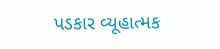પડકાર વ્યૂહાત્મક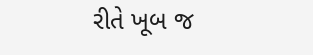રીતે ખૂબ જ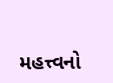મહત્ત્વનો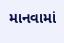માનવામાં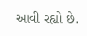આવી રહ્યો છે.